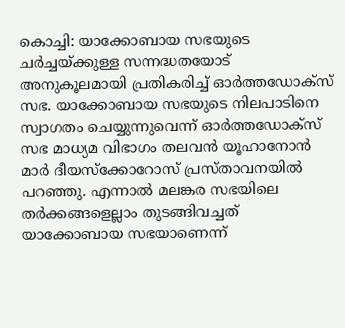കൊച്ചി: യാക്കോബായ സഭയുടെ ചര്‍ച്ചയ്ക്കുള്ള സന്നദ്ധതയോട് അനുകൂലമായി പ്രതികരിച്ച് ഓര്‍ത്തഡോക്‌സ് സഭ. യാക്കോബായ സഭയുടെ നിലപാടിനെ സ്വാഗതം ചെയ്യുന്നുവെന്ന് ഓര്‍ത്തഡോക്‌സ് സഭ മാധ്യമ വിഭാഗം തലവന്‍ യൂഹാനോന്‍ മാര്‍ ദീയസ്‌ക്കോറോസ് പ്രസ്താവനയില്‍ പറഞ്ഞു. എന്നാല്‍ മലങ്കര സഭയിലെ തര്‍ക്കങ്ങളെല്ലാം തുടങ്ങിവച്ചത് യാക്കോബായ സഭയാണെന്ന്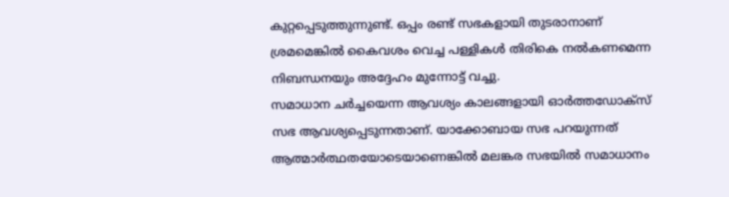കുറ്റപ്പെടുത്തുന്നുണ്ട്. ഒപ്പം രണ്ട് സഭകളായി തുടരാനാണ് ശ്രമമെങ്കില്‍ കൈവശം വെച്ച പള്ളികള്‍ തിരികെ നല്‍കണമെന്ന നിബന്ധനയും അദ്ദേഹം മുന്നോട്ട് വച്ചു.
സമാധാന ചര്‍ച്ചയെന്ന ആവശ്യം കാലങ്ങളായി ഓര്‍ത്തഡോക്‌സ് സഭ ആവശ്യപ്പെടുന്നതാണ്. യാക്കോബായ സഭ പറയുന്നത് ആത്മാര്‍ത്ഥതയോടെയാണെങ്കില്‍ മലങ്കര സഭയില്‍ സമാധാനം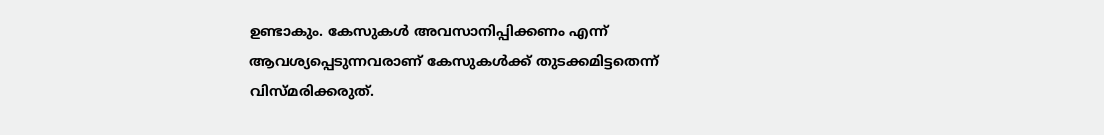ഉണ്ടാകും. കേസുകള്‍ അവസാനിപ്പിക്കണം എന്ന് ആവശ്യപ്പെടുന്നവരാണ് കേസുകള്‍ക്ക് തുടക്കമിട്ടതെന്ന് വിസ്മരിക്കരുത്.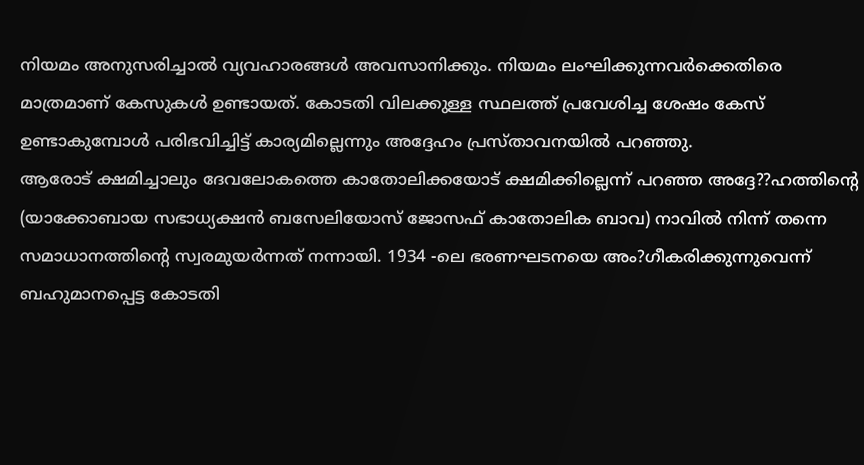നിയമം അനുസരിച്ചാല്‍ വ്യവഹാരങ്ങള്‍ അവസാനിക്കും. നിയമം ലംഘിക്കുന്നവര്‍ക്കെതിരെ മാത്രമാണ് കേസുകള്‍ ഉണ്ടായത്. കോടതി വിലക്കുള്ള സ്ഥലത്ത് പ്രവേശിച്ച ശേഷം കേസ് ഉണ്ടാകുമ്പോള്‍ പരിഭവിച്ചിട്ട് കാര്യമില്ലെന്നും അദ്ദേഹം പ്രസ്താവനയില്‍ പറഞ്ഞു.
ആരോട് ക്ഷമിച്ചാലും ദേവലോകത്തെ കാതോലിക്കയോട് ക്ഷമിക്കില്ലെന്ന് പറഞ്ഞ അദ്ദേ??ഹത്തിന്റെ (യാക്കോബായ സഭാധ്യക്ഷന്‍ ബസേലിയോസ് ജോസഫ് കാതോലിക ബാവ) നാവില്‍ നിന്ന് തന്നെ സമാധാനത്തിന്റെ സ്വരമുയര്‍ന്നത് നന്നായി. 1934 -ലെ ഭരണഘടനയെ അം?ഗീകരിക്കുന്നുവെന്ന് ബഹുമാനപ്പെട്ട കോടതി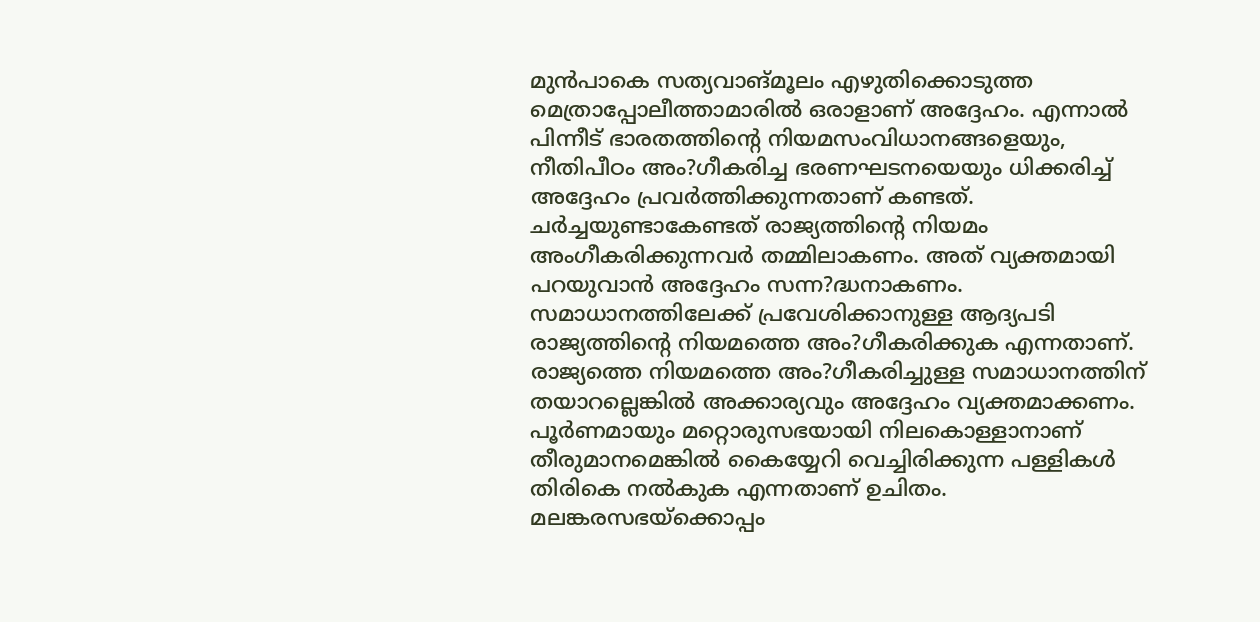മുന്‍പാകെ സത്യവാങ്മൂലം എഴുതിക്കൊടുത്ത മെത്രാപ്പോലീത്താമാരില്‍ ഒരാളാണ് അദ്ദേഹം. എന്നാല്‍ പിന്നീട് ഭാരതത്തിന്റെ നിയമസംവിധാനങ്ങളെയും, നീതിപീഠം അം?ഗീകരിച്ച ഭരണഘടനയെയും ധിക്കരിച്ച് അദ്ദേഹം പ്രവര്‍ത്തിക്കുന്നതാണ് കണ്ടത്. ചര്‍ച്ചയുണ്ടാകേണ്ടത് രാജ്യത്തിന്റെ നിയമം അംഗീകരിക്കുന്നവര്‍ തമ്മിലാകണം. അത് വ്യക്തമായി പറയുവാന്‍ അദ്ദേഹം സന്ന?ദ്ധനാകണം. സമാധാനത്തിലേക്ക് പ്രവേശിക്കാനുള്ള ആദ്യപടി രാജ്യത്തിന്റെ നിയമത്തെ അം?ഗീകരിക്കുക എന്നതാണ്.
രാജ്യത്തെ നിയമത്തെ അം?ഗീകരിച്ചുള്ള സമാധാനത്തിന് തയാറല്ലെങ്കില്‍ അക്കാര്യവും അദ്ദേഹം വ്യക്തമാക്കണം. പൂര്‍ണമായും മറ്റൊരുസഭയായി നിലകൊള്ളാനാണ് തീരുമാനമെങ്കില്‍ കൈയ്യേറി വെച്ചിരിക്കുന്ന പള്ളികള്‍ തിരികെ നല്‍കുക എന്നതാണ് ഉചിതം. മലങ്കരസഭയ്‌ക്കൊപ്പം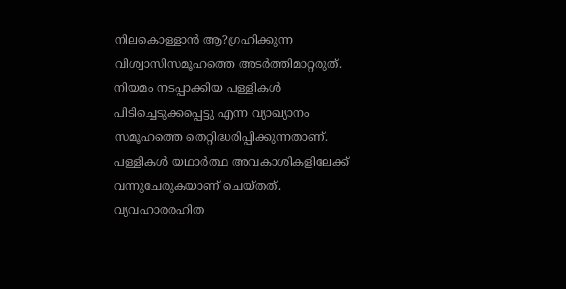നിലകൊള്ളാന്‍ ആ?ഗ്രഹിക്കുന്ന വിശ്വാസിസമൂഹത്തെ അടര്‍ത്തിമാറ്റരുത്. നിയമം നടപ്പാക്കിയ പള്ളികള്‍ പിടിച്ചെടുക്കപ്പെട്ടു എന്ന വ്യാഖ്യാനം സമൂഹത്തെ തെറ്റിദ്ധരിപ്പിക്കുന്നതാണ്. പള്ളികള്‍ യഥാര്‍ത്ഥ അവകാശികളിലേക്ക് വന്നുചേരുകയാണ് ചെയ്തത്. വ്യവഹാരരഹിത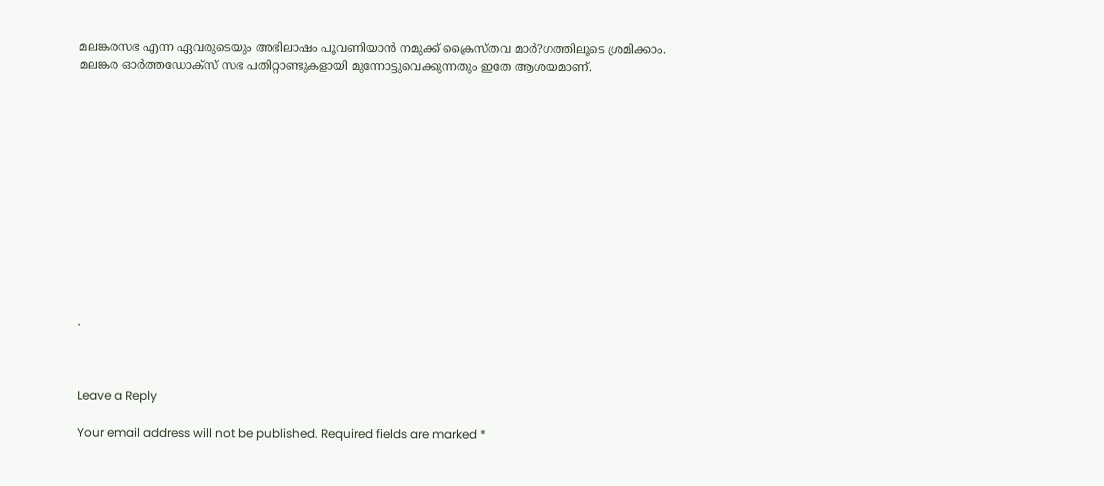മലങ്കരസഭ എന്ന ഏവരുടെയും അഭിലാഷം പൂവണിയാന്‍ നമുക്ക് ക്രൈസ്തവ മാര്‍?ഗത്തിലൂടെ ശ്രമിക്കാം. മലങ്കര ഓര്‍ത്തഡോക്‌സ് സഭ പതിറ്റാണ്ടുകളായി മുന്നോട്ടുവെക്കുന്നതും ഇതേ ആശയമാണ്.













.



Leave a Reply

Your email address will not be published. Required fields are marked *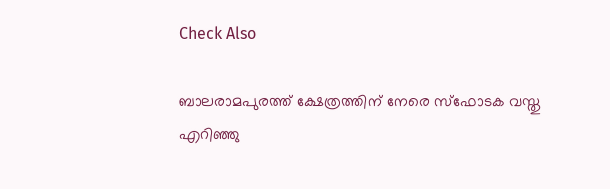Check Also

ബാലരാമപുരത്ത് ക്ഷേത്രത്തിന് നേരെ സ്‌ഫോടക വസ്തു എറിഞ്ഞു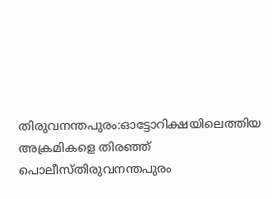തിരുവനന്തപുരം:ഓട്ടോറിക്ഷയിലെത്തിയ അക്രമികളെ തിരഞ്ഞ് പൊലീസ്തിരുവനന്തപുരം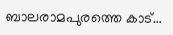ബാലരാമപുരത്തെ കാട്…